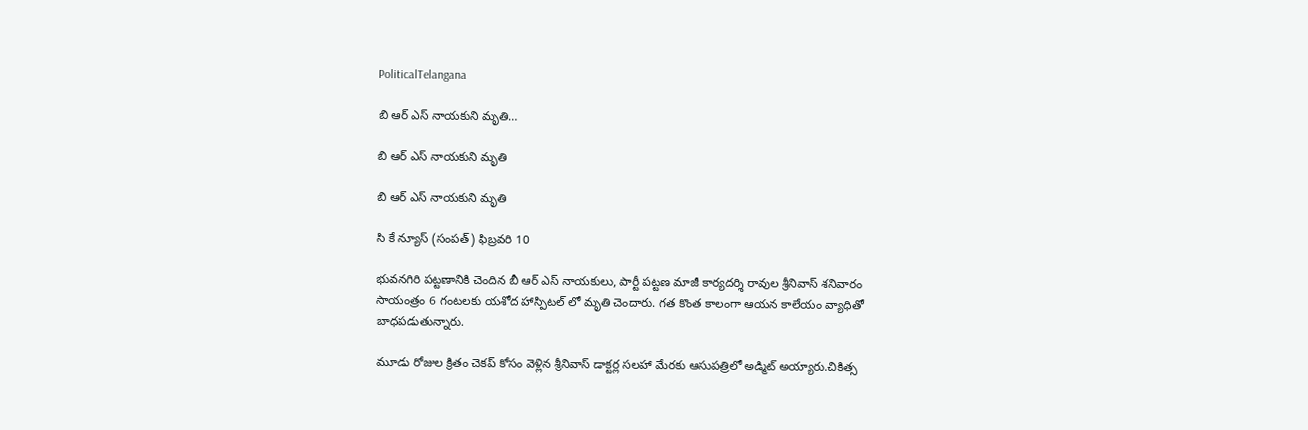PoliticalTelangana

బి ఆర్ ఎస్ నాయకుని మృతి…

బి ఆర్ ఎస్ నాయకుని మృతి

బి ఆర్ ఎస్ నాయకుని మృతి

సి కే న్యూస్ (సంపత్) ఫిబ్రవరి 10

భువనగిరి పట్టణానికి చెందిన బీ ఆర్ ఎస్ నాయకులు, పార్టీ పట్టణ మాజీ కార్యదర్శి రావుల శ్రీనివాస్ శనివారం సాయంత్రం 6 గంటలకు యశోద హాస్పిటల్ లో మృతి చెందారు. గత కొంత కాలంగా ఆయన కాలేయం వ్యాధితో బాధపడుతున్నారు.

మూడు రోజుల క్రితం చెకప్ కోసం వెళ్లిన శ్రీనివాస్ డాక్టర్ల సలహా మేరకు ఆసుపత్రిలో అడ్మిట్ అయ్యారు.చికిత్స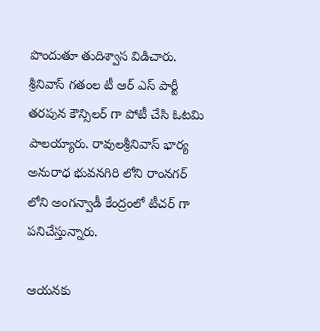పొందుతూ తుదిశ్వాస విడిచారు. శ్రీనివాస్ గతంల టీ ఆర్ ఎస్ పార్టీ తరపున కౌన్సిలర్ గా పోటీ చేసి ఓటమి పాలయ్యారు. రావులశ్రీనివాస్ భార్య అనురాధ భువనగిరి లోని రాంనగర్ లోని అంగన్వాడీ కేంద్రంలో టీచర్ గా పనిచేస్తున్నారు.

ఆయనకు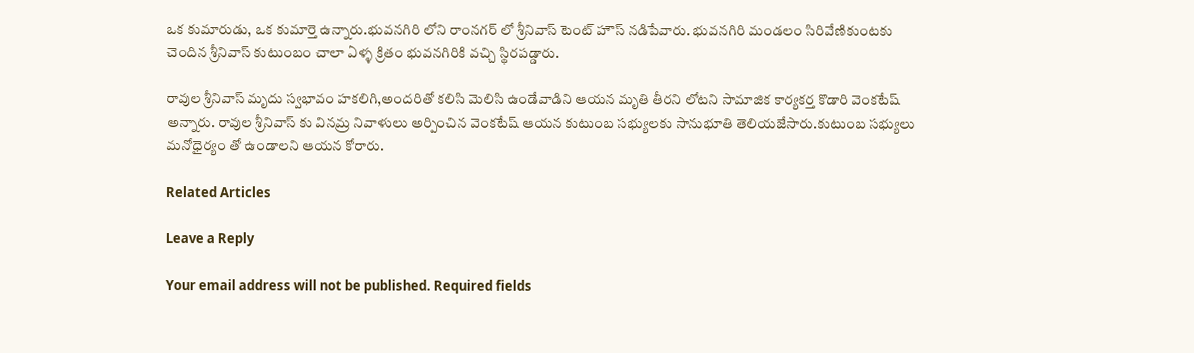ఒక కుమారుడు, ఒక కుమార్తె ఉన్నారు.భువనగిరి లోని రాంనగర్ లో శ్రీనివాస్ టెంట్ హౌస్ నడిపేవారు. భువనగిరి మండలం సిరివేణికుంటకు చెందిన శ్రీనివాస్ కుటుంబం చాలా ఏళ్ళ క్రితం భువనగిరికి వచ్చి స్థిరపడ్డారు.

రావుల శ్రీనివాస్ మృదు స్వభావం హకలిగి,అందరితో కలిసి మెలిసి ఉండేవాడిని ఆయన మృతి తీరని లోటని సామాజిక కార్యకర్త కొడారి వెంకటేష్ అన్నారు. రావుల శ్రీనివాస్ కు వినమ్ర నివాళులు అర్పించిన వెంకటేష్ ఆయన కుటుంబ సభ్యులకు సానుభూతి తెలియజేసారు.కుటుంబ సభ్యులు మనోధైర్యం తో ఉండాలని ఆయన కోరారు.

Related Articles

Leave a Reply

Your email address will not be published. Required fields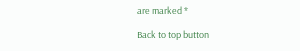are marked *

Back to top button